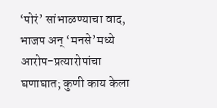‘पोरं’ सांभाळण्याचा वाद, भाजप अन् ‘मनसे’मध्ये आरोप-प्रत्यारोपांचा घणाघात; कुणी काय केला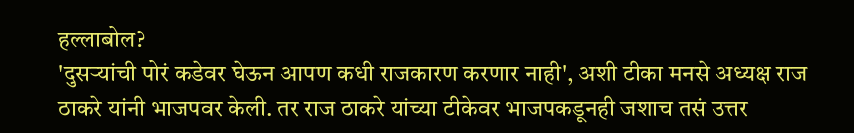हल्लाबोल?
'दुसऱ्यांची पोरं कडेवर घेऊन आपण कधी राजकारण करणार नाही', अशी टीका मनसे अध्यक्ष राज ठाकरे यांनी भाजपवर केली. तर राज ठाकरे यांच्या टीकेवर भाजपकडूनही जशाच तसं उत्तर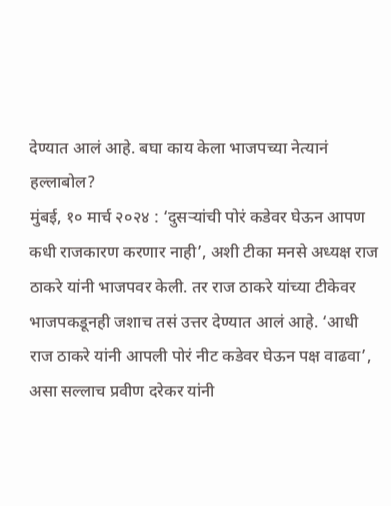देण्यात आलं आहे. बघा काय केला भाजपच्या नेत्यानं हल्लाबोल?
मुंबई, १० मार्च २०२४ : ‘दुसऱ्यांची पोरं कडेवर घेऊन आपण कधी राजकारण करणार नाही’, अशी टीका मनसे अध्यक्ष राज ठाकरे यांनी भाजपवर केली. तर राज ठाकरे यांच्या टीकेवर भाजपकडूनही जशाच तसं उत्तर देण्यात आलं आहे. ‘आधी राज ठाकरे यांनी आपली पोरं नीट कडेवर घेऊन पक्ष वाढवा’, असा सल्लाच प्रवीण दरेकर यांनी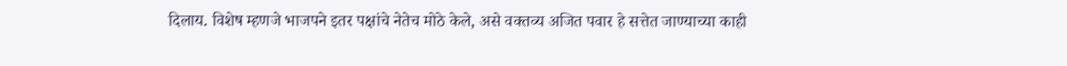दिलाय. विशेष म्हणजे भाजपने इतर पक्षांचे नेतेच मोठे केले, असे वक्तव्य अजित पवार हे सत्तेत जाण्याच्या काही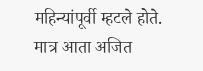महिन्यांपूर्वी म्हटले होते. मात्र आता अजित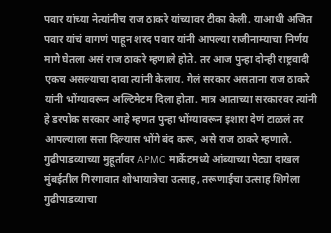पवार यांच्या नेत्यांनीच राज ठाकरे यांच्यावर टीका केली. याआधी अजित पवार यांचं वागणं पाहून शरद पवार यांनी आपल्या राजीनाम्याचा निर्णय मागे घेतला असं राज ठाकरे म्हणाले होते. तर आज पुन्हा दोन्ही राष्ट्रवादी एकच असल्याचा दावा त्यांनी केलाय. गेलं सरकार असताना राज ठाकरे यांनी भोंग्यावरून अल्टिमेटम दिला होता. मात्र आताच्या सरकारवर त्यांनी हे डरपोक सरकार आहे म्हणत पुन्हा भोंग्यावरून इशारा देणं टाळलं तर आपल्याला सत्ता दिल्यास भोंगे बंद करू, असे राज ठाकरे म्हणाले.
गुढीपाडव्याच्या मुहूर्तावर APMC मार्केटमध्ये आंब्याच्या पेट्या दाखल
मुंबईतील गिरगावात शोभायात्रेचा उत्साह, तरूणाईचा उत्साह शिगेला
गुढीपाडव्याचा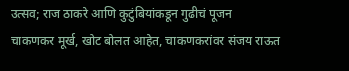उत्सव; राज ठाकरे आणि कुटुंबियांकडून गुढीचं पूजन
चाकणकर मूर्ख, खोट बोलत आहेत, चाकणकरांवर संजय राऊत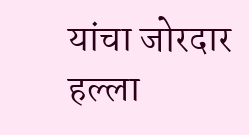यांचा जोरदार हल्ला